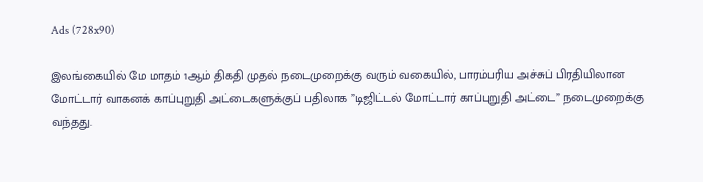Ads (728x90)

இலங்கையில் மே மாதம் 1ஆம் திகதி முதல் நடைமுறைக்கு வரும் வகையில், பாரம்பரிய அச்சுப் பிரதியிலான மோட்டார் வாகனக் காப்புறுதி அட்டைகளுக்குப் பதிலாக ”டிஜிட்டல் மோட்டார் காப்புறுதி அட்டை” நடைமுறைக்கு வந்தது.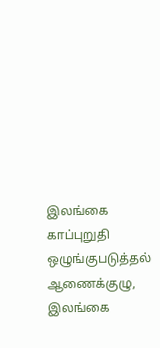இலங்கை காப்புறுதி ஒழுங்குபடுத்தல் ஆணைக்குழு, இலங்கை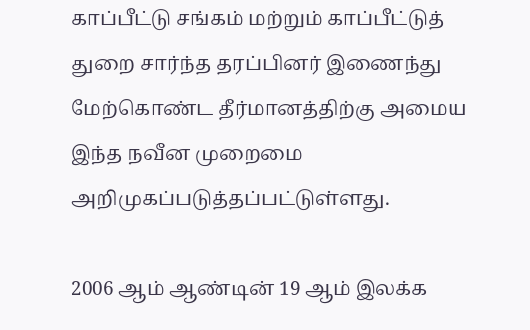காப்பீட்டு சங்கம் மற்றும் காப்பீட்டுத் துறை சார்ந்த தரப்பினர் இணைந்து மேற்கொண்ட தீர்மானத்திற்கு அமைய இந்த நவீன முறைமை அறிமுகப்படுத்தப்பட்டுள்ளது.

2006 ஆம் ஆண்டின் 19 ஆம் இலக்க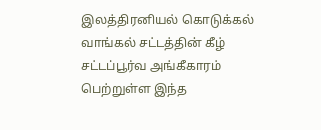இலத்திரனியல் கொடுக்கல் வாங்கல் சட்டத்தின் கீழ் சட்டப்பூர்வ அங்கீகாரம் பெற்றுள்ள இந்த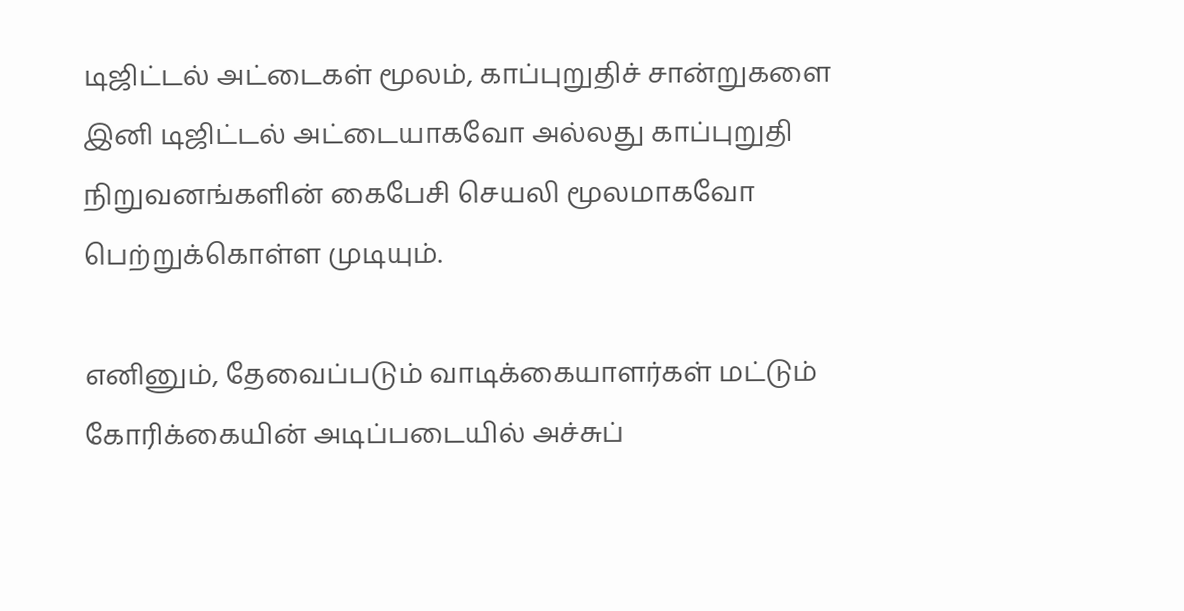டிஜிட்டல் அட்டைகள் மூலம், காப்புறுதிச் சான்றுகளை இனி டிஜிட்டல் அட்டையாகவோ அல்லது காப்புறுதி நிறுவனங்களின் கைபேசி செயலி மூலமாகவோ பெற்றுக்கொள்ள முடியும்.

எனினும், தேவைப்படும் வாடிக்கையாளர்கள் மட்டும் கோரிக்கையின் அடிப்படையில் அச்சுப்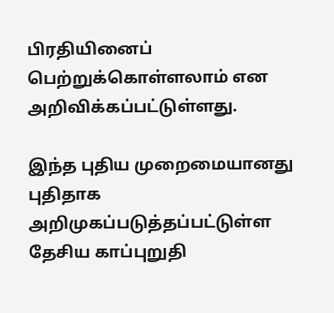பிரதியினைப் பெற்றுக்கொள்ளலாம் என அறிவிக்கப்பட்டுள்ளது.

இந்த புதிய முறைமையானது புதிதாக அறிமுகப்படுத்தப்பட்டுள்ள தேசிய காப்புறுதி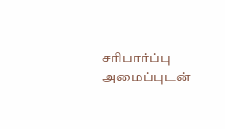சரிபார்ப்பு அமைப்புடன்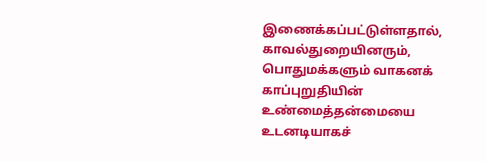இணைக்கப்பட்டுள்ளதால், காவல்துறையினரும், பொதுமக்களும் வாகனக் காப்புறுதியின் உண்மைத்தன்மையை உடனடியாகச்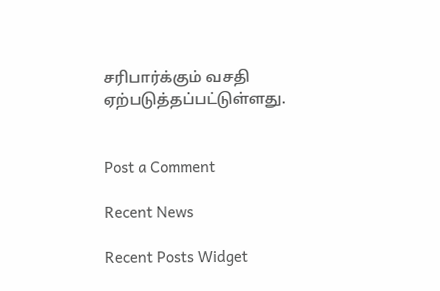சரிபார்க்கும் வசதி ஏற்படுத்தப்பட்டுள்ளது.


Post a Comment

Recent News

Recent Posts Widget